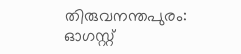തിരുവനന്തപുരം: ഓഗസ്റ്റ്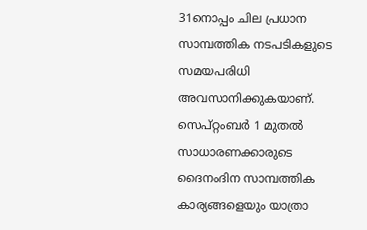31നൊപ്പം ചില പ്രധാന സാമ്പത്തിക നടപടികളുടെ സമയപരിധി അവസാനിക്കുകയാണ്. സെപ്റ്റംബർ 1 മുതൽ സാധാരണക്കാരുടെ ദൈനംദിന സാമ്പത്തിക കാര്യങ്ങളെയും യാത്രാ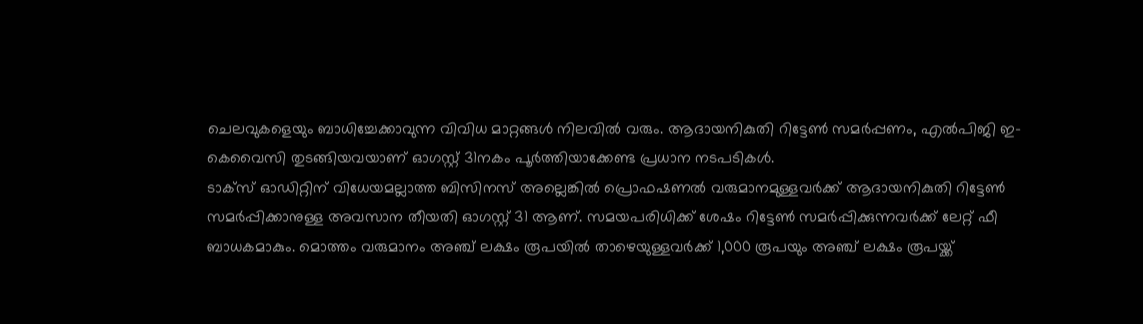ചെലവുകളെയും ബാധിച്ചേക്കാവുന്ന വിവിധ മാറ്റങ്ങൾ നിലവിൽ വരും. ആദായനികുതി റിട്ടേൺ സമർപ്പണം, എൽപിജി ഇ-കെവൈസി തുടങ്ങിയവയാണ് ഓഗസ്റ്റ് 31നകം പൂർത്തിയാക്കേണ്ട പ്രധാന നടപടികൾ.
ടാക്സ് ഓഡിറ്റിന് വിധേയമല്ലാത്ത ബിസിനസ് അല്ലെങ്കിൽ പ്രൊഫഷണൽ വരുമാനമുള്ളവർക്ക് ആദായനികുതി റിട്ടേൺ സമർപ്പിക്കാനുള്ള അവസാന തീയതി ഓഗസ്റ്റ് 31 ആണ്. സമയപരിധിക്ക് ശേഷം റിട്ടേൺ സമർപ്പിക്കുന്നവർക്ക് ലേറ്റ് ഫീ ബാധകമാകും. മൊത്തം വരുമാനം അഞ്ച് ലക്ഷം രൂപയിൽ താഴെയുള്ളവർക്ക് 1,000 രൂപയും അഞ്ച് ലക്ഷം രൂപയ്ക്ക്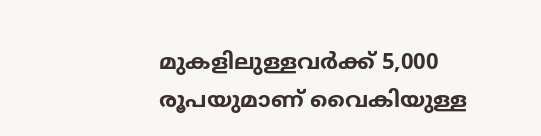മുകളിലുള്ളവർക്ക് 5,000 രൂപയുമാണ് വൈകിയുള്ള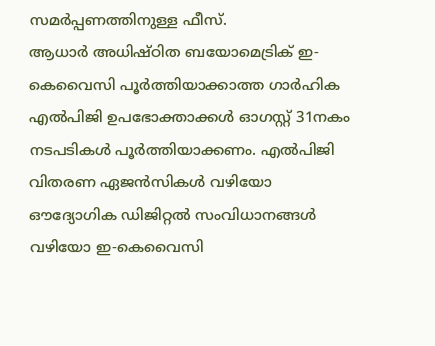സമർപ്പണത്തിനുള്ള ഫീസ്.
ആധാർ അധിഷ്ഠിത ബയോമെട്രിക് ഇ-കെവൈസി പൂർത്തിയാക്കാത്ത ഗാർഹിക എൽപിജി ഉപഭോക്താക്കൾ ഓഗസ്റ്റ് 31നകം നടപടികൾ പൂർത്തിയാക്കണം. എൽപിജി വിതരണ ഏജൻസികൾ വഴിയോ ഔദ്യോഗിക ഡിജിറ്റൽ സംവിധാനങ്ങൾ വഴിയോ ഇ-കെവൈസി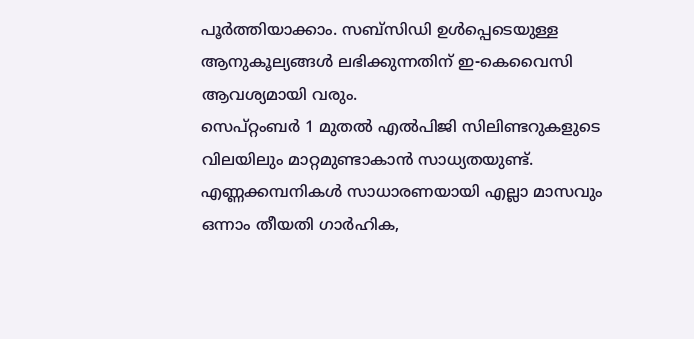പൂർത്തിയാക്കാം. സബ്സിഡി ഉൾപ്പെടെയുള്ള ആനുകൂല്യങ്ങൾ ലഭിക്കുന്നതിന് ഇ-കെവൈസി ആവശ്യമായി വരും.
സെപ്റ്റംബർ 1 മുതൽ എൽപിജി സിലിണ്ടറുകളുടെ വിലയിലും മാറ്റമുണ്ടാകാൻ സാധ്യതയുണ്ട്. എണ്ണക്കമ്പനികൾ സാധാരണയായി എല്ലാ മാസവും ഒന്നാം തീയതി ഗാർഹിക,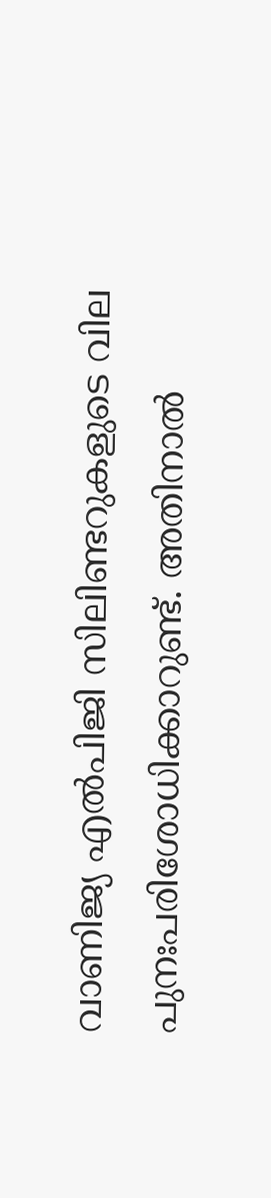വാണിജ്യ എൽപിജി സിലിണ്ടറുകളുടെ വില പുനഃപരിശോധിക്കാറുണ്ട്. അതിനാൽ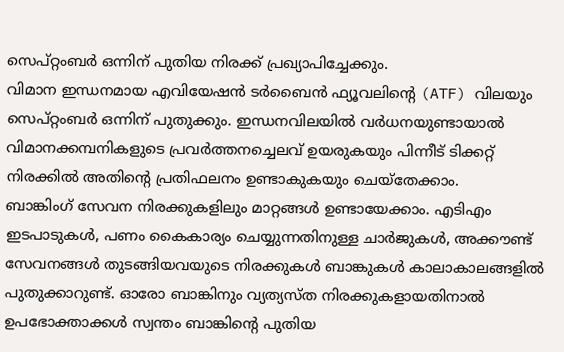സെപ്റ്റംബർ ഒന്നിന് പുതിയ നിരക്ക് പ്രഖ്യാപിച്ചേക്കും.
വിമാന ഇന്ധനമായ എവിയേഷൻ ടർബൈൻ ഫ്യൂവലിന്റെ (ATF) വിലയും സെപ്റ്റംബർ ഒന്നിന് പുതുക്കും. ഇന്ധനവിലയിൽ വർധനയുണ്ടായാൽ വിമാനക്കമ്പനികളുടെ പ്രവർത്തനച്ചെലവ് ഉയരുകയും പിന്നീട് ടിക്കറ്റ് നിരക്കിൽ അതിന്റെ പ്രതിഫലനം ഉണ്ടാകുകയും ചെയ്തേക്കാം.
ബാങ്കിംഗ് സേവന നിരക്കുകളിലും മാറ്റങ്ങൾ ഉണ്ടായേക്കാം. എടിഎം ഇടപാടുകൾ, പണം കൈകാര്യം ചെയ്യുന്നതിനുള്ള ചാർജുകൾ, അക്കൗണ്ട് സേവനങ്ങൾ തുടങ്ങിയവയുടെ നിരക്കുകൾ ബാങ്കുകൾ കാലാകാലങ്ങളിൽ പുതുക്കാറുണ്ട്. ഓരോ ബാങ്കിനും വ്യത്യസ്ത നിരക്കുകളായതിനാൽ ഉപഭോക്താക്കൾ സ്വന്തം ബാങ്കിന്റെ പുതിയ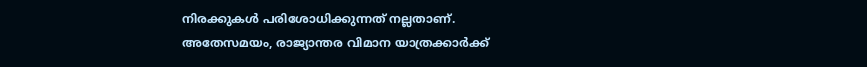നിരക്കുകൾ പരിശോധിക്കുന്നത് നല്ലതാണ്.
അതേസമയം, രാജ്യാന്തര വിമാന യാത്രക്കാർക്ക്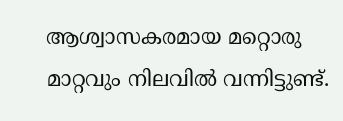ആശ്വാസകരമായ മറ്റൊരു മാറ്റവും നിലവിൽ വന്നിട്ടുണ്ട്.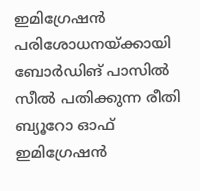ഇമിഗ്രേഷൻ പരിശോധനയ്ക്കായി ബോർഡിങ് പാസിൽ സീൽ പതിക്കുന്ന രീതി ബ്യൂറോ ഓഫ് ഇമിഗ്രേഷൻ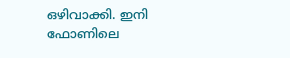ഒഴിവാക്കി. ഇനി ഫോണിലെ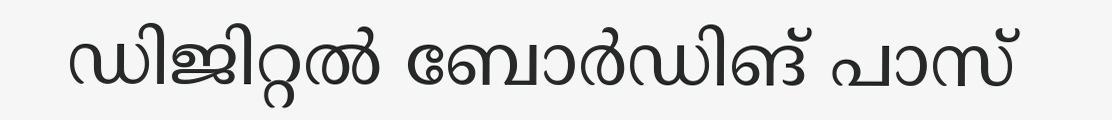ഡിജിറ്റൽ ബോർഡിങ് പാസ്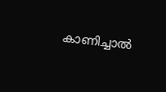കാണിച്ചാൽ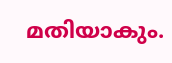മതിയാകും.